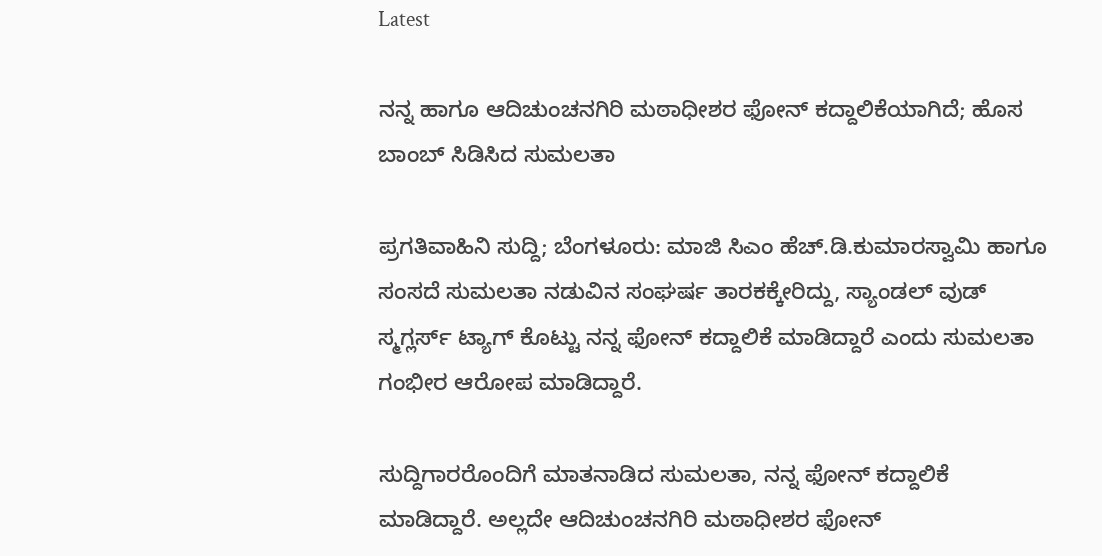Latest

ನನ್ನ ಹಾಗೂ ಆದಿಚುಂಚನಗಿರಿ ಮಠಾಧೀಶರ ಫೋನ್ ಕದ್ದಾಲಿಕೆಯಾಗಿದೆ; ಹೊಸ ಬಾಂಬ್ ಸಿಡಿಸಿದ ಸುಮಲತಾ

ಪ್ರಗತಿವಾಹಿನಿ ಸುದ್ದಿ; ಬೆಂಗಳೂರು: ಮಾಜಿ ಸಿಎಂ ಹೆಚ್.ಡಿ.ಕುಮಾರಸ್ವಾಮಿ ಹಾಗೂ ಸಂಸದೆ ಸುಮಲತಾ ನಡುವಿನ ಸಂಘರ್ಷ ತಾರಕಕ್ಕೇರಿದ್ದು, ಸ್ಯಾಂಡಲ್ ವುಡ್ ಸ್ಮಗ್ಲರ್ಸ್ ಟ್ಯಾಗ್ ಕೊಟ್ಟು ನನ್ನ ಫೋನ್ ಕದ್ದಾಲಿಕೆ ಮಾಡಿದ್ದಾರೆ ಎಂದು ಸುಮಲತಾ ಗಂಭೀರ ಆರೋಪ ಮಾಡಿದ್ದಾರೆ.

ಸುದ್ದಿಗಾರರೊಂದಿಗೆ ಮಾತನಾಡಿದ ಸುಮಲತಾ, ನನ್ನ ಫೋನ್ ಕದ್ದಾಲಿಕೆ ಮಾಡಿದ್ದಾರೆ. ಅಲ್ಲದೇ ಆದಿಚುಂಚನಗಿರಿ ಮಠಾಧೀಶರ ಫೋನ್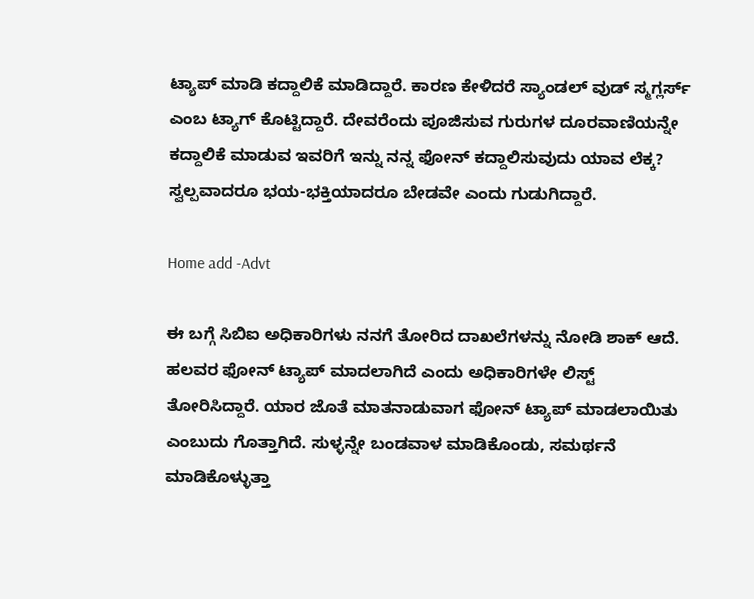ಟ್ಯಾಪ್ ಮಾಡಿ ಕದ್ದಾಲಿಕೆ ಮಾಡಿದ್ದಾರೆ. ಕಾರಣ ಕೇಳಿದರೆ ಸ್ಯಾಂಡಲ್ ವುಡ್ ಸ್ಮಗ್ಲರ್ಸ್ ಎಂಬ ಟ್ಯಾಗ್ ಕೊಟ್ಟಿದ್ದಾರೆ. ದೇವರೆಂದು ಪೂಜಿಸುವ ಗುರುಗಳ ದೂರವಾಣಿಯನ್ನೇ ಕದ್ದಾಲಿಕೆ ಮಾಡುವ ಇವರಿಗೆ ಇನ್ನು ನನ್ನ ಫೋನ್ ಕದ್ದಾಲಿಸುವುದು ಯಾವ ಲೆಕ್ಕ? ಸ್ವಲ್ಪವಾದರೂ ಭಯ-ಭಕ್ತಿಯಾದರೂ ಬೇಡವೇ ಎಂದು ಗುಡುಗಿದ್ದಾರೆ.

Home add -Advt

ಈ ಬಗ್ಗೆ ಸಿಬಿಐ ಅಧಿಕಾರಿಗಳು ನನಗೆ ತೋರಿದ ದಾಖಲೆಗಳನ್ನು ನೋಡಿ ಶಾಕ್ ಆದೆ. ಹಲವರ ಫೋನ್ ಟ್ಯಾಪ್ ಮಾದಲಾಗಿದೆ ಎಂದು ಅಧಿಕಾರಿಗಳೇ ಲಿಸ್ಟ್ ತೋರಿಸಿದ್ದಾರೆ. ಯಾರ ಜೊತೆ ಮಾತನಾಡುವಾಗ ಫೋನ್ ಟ್ಯಾಪ್ ಮಾಡಲಾಯಿತು ಎಂಬುದು ಗೊತ್ತಾಗಿದೆ. ಸುಳ್ಳನ್ನೇ ಬಂಡವಾಳ ಮಾಡಿಕೊಂಡು, ಸಮರ್ಥನೆ ಮಾಡಿಕೊಳ್ಳುತ್ತಾ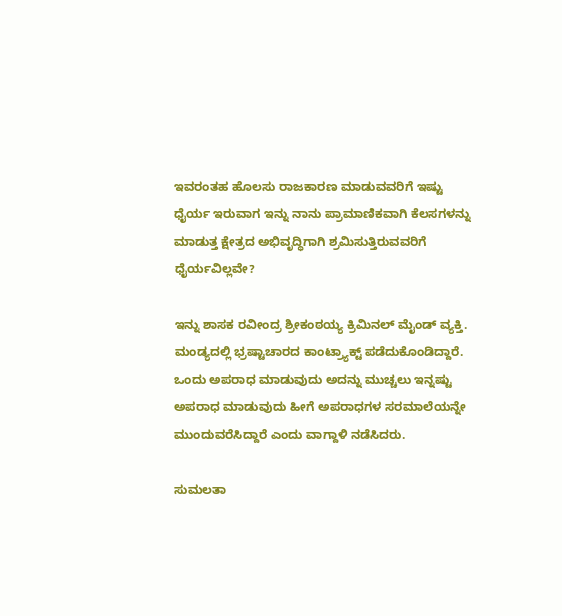ಇವರಂತಹ ಹೊಲಸು ರಾಜಕಾರಣ ಮಾಡುವವರಿಗೆ ಇಷ್ಟು ಧೈರ್ಯ ಇರುವಾಗ ಇನ್ನು ನಾನು ಪ್ರಾಮಾಣಿಕವಾಗಿ ಕೆಲಸಗಳನ್ನು ಮಾಡುತ್ತ ಕ್ಷೇತ್ರದ ಅಭಿವೃದ್ಧಿಗಾಗಿ ಶ್ರಮಿಸುತ್ತಿರುವವರಿಗೆ ಧೈರ್ಯವಿಲ್ಲವೇ?

ಇನ್ನು ಶಾಸಕ ರವೀಂದ್ರ ಶ್ರೀಕಂಠಯ್ಯ ಕ್ರಿಮಿನಲ್ ಮೈಂಡ್ ವ್ಯಕ್ತಿ. ಮಂಡ್ಯದಲ್ಲಿ ಭ್ರಷ್ಟಾಚಾರದ ಕಾಂಟ್ರ್ಯಾಕ್ಟ್ ಪಡೆದುಕೊಂಡಿದ್ದಾರೆ. ಒಂದು ಅಪರಾಧ ಮಾಡುವುದು ಅದನ್ನು ಮುಚ್ಚಲು ಇನ್ನಷ್ಟು ಅಪರಾಧ ಮಾಡುವುದು ಹೀಗೆ ಅಪರಾಧಗಳ ಸರಮಾಲೆಯನ್ನೇ ಮುಂದುವರೆಸಿದ್ದಾರೆ ಎಂದು ವಾಗ್ದಾಳಿ ನಡೆಸಿದರು.

ಸುಮಲತಾ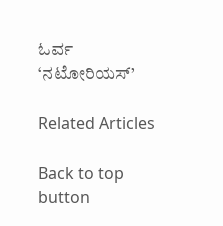ಓರ್ವ ‘ನಟೋರಿಯಸ್’

Related Articles

Back to top button